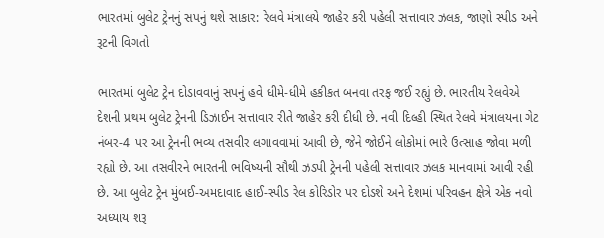ભારતમાં બુલેટ ટ્રેનનું સપનું થશે સાકાર: રેલવે મંત્રાલયે જાહેર કરી પહેલી સત્તાવાર ઝલક, જાણો સ્પીડ અને રૂટની વિગતો

ભારતમાં બુલેટ ટ્રેન દોડાવવાનું સપનું હવે ધીમે-ધીમે હકીકત બનવા તરફ જઈ રહ્યું છે. ભારતીય રેલવેએ દેશની પ્રથમ બુલેટ ટ્રેનની ડિઝાઈન સત્તાવાર રીતે જાહેર કરી દીધી છે. નવી દિલ્હી સ્થિત રેલવે મંત્રાલયના ગેટ નંબર-4 પર આ ટ્રેનની ભવ્ય તસવીર લગાવવામાં આવી છે, જેને જોઈને લોકોમાં ભારે ઉત્સાહ જોવા મળી રહ્યો છે. આ તસવીરને ભારતની ભવિષ્યની સૌથી ઝડપી ટ્રેનની પહેલી સત્તાવાર ઝલક માનવામાં આવી રહી છે. આ બુલેટ ટ્રેન મુંબઈ-અમદાવાદ હાઈ-સ્પીડ રેલ કોરિડોર પર દોડશે અને દેશમાં પરિવહન ક્ષેત્રે એક નવો અધ્યાય શરૂ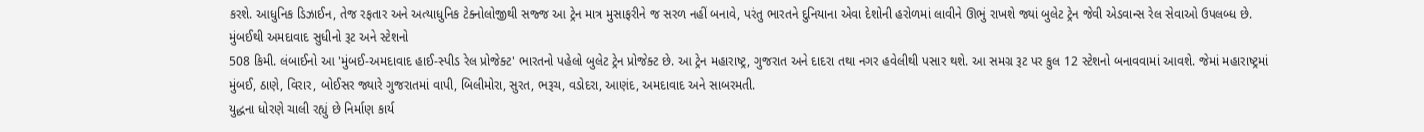કરશે. આધુનિક ડિઝાઈન, તેજ રફતાર અને અત્યાધુનિક ટેક્નોલોજીથી સજ્જ આ ટ્રેન માત્ર મુસાફરીને જ સરળ નહીં બનાવે, પરંતુ ભારતને દુનિયાના એવા દેશોની હરોળમાં લાવીને ઊભું રાખશે જ્યાં બુલેટ ટ્રેન જેવી એડવાન્સ રેલ સેવાઓ ઉપલબ્ધ છે.
મુંબઈથી અમદાવાદ સુધીનો રૂટ અને સ્ટેશનો
508 કિમી. લંબાઈનો આ 'મુંબઈ-અમદાવાદ હાઈ-સ્પીડ રેલ પ્રોજેક્ટ' ભારતનો પહેલો બુલેટ ટ્રેન પ્રોજેક્ટ છે. આ ટ્રેન મહારાષ્ટ્ર, ગુજરાત અને દાદરા તથા નગર હવેલીથી પસાર થશે. આ સમગ્ર રૂટ પર કુલ 12 સ્ટેશનો બનાવવામાં આવશે. જેમાં મહારાષ્ટ્રમાં મુંબઈ, ઠાણે, વિરાર, બોઈસર જ્યારે ગુજરાતમાં વાપી, બિલીમોરા, સુરત, ભરૂચ, વડોદરા, આણંદ, અમદાવાદ અને સાબરમતી.
યુદ્ધના ધોરણે ચાલી રહ્યું છે નિર્માણ કાર્ય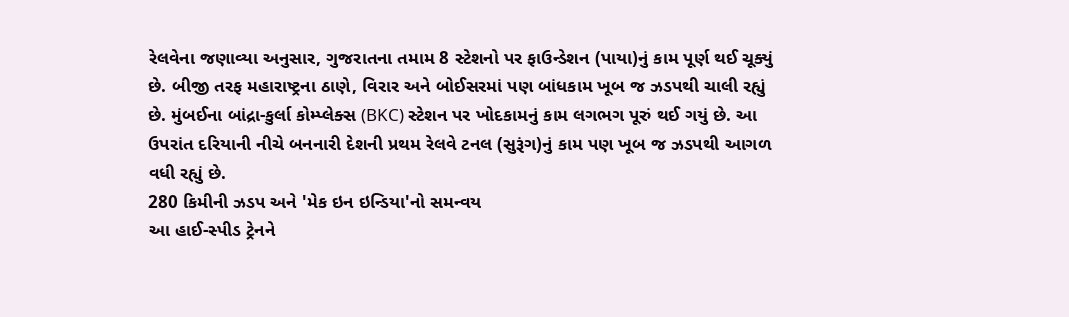રેલવેના જણાવ્યા અનુસાર, ગુજરાતના તમામ 8 સ્ટેશનો પર ફાઉન્ડેશન (પાયા)નું કામ પૂર્ણ થઈ ચૂક્યું છે. બીજી તરફ મહારાષ્ટ્રના ઠાણે, વિરાર અને બોઈસરમાં પણ બાંધકામ ખૂબ જ ઝડપથી ચાલી રહ્યું છે. મુંબઈના બાંદ્રા-કુર્લા કોમ્પ્લેક્સ (BKC) સ્ટેશન પર ખોદકામનું કામ લગભગ પૂરું થઈ ગયું છે. આ ઉપરાંત દરિયાની નીચે બનનારી દેશની પ્રથમ રેલવે ટનલ (સુરૂંગ)નું કામ પણ ખૂબ જ ઝડપથી આગળ વધી રહ્યું છે.
280 કિમીની ઝડપ અને 'મેક ઇન ઇન્ડિયા'નો સમન્વય
આ હાઈ-સ્પીડ ટ્રેનને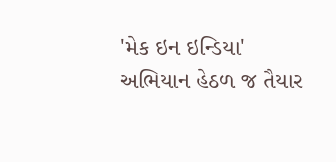'મેક ઇન ઇન્ડિયા' અભિયાન હેઠળ જ તૈયાર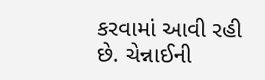કરવામાં આવી રહી છે. ચેન્નાઈની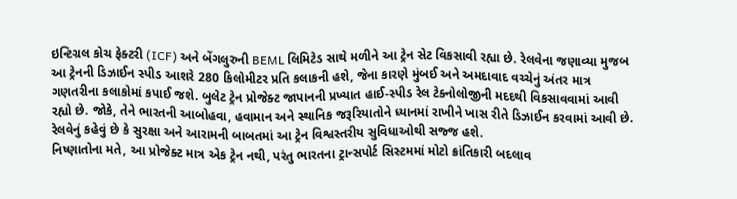ઇન્ટિગ્રલ કોચ ફેક્ટરી (ICF) અને બેંગલુરુની BEML લિમિટેડ સાથે મળીને આ ટ્રેન સેટ વિકસાવી રહ્યા છે. રેલવેના જણાવ્યા મુજબ આ ટ્રેનની ડિઝાઈન સ્પીડ આશરે 280 કિલોમીટર પ્રતિ કલાકની હશે, જેના કારણે મુંબઈ અને અમદાવાદ વચ્ચેનું અંતર માત્ર ગણતરીના કલાકોમાં કપાઈ જશે. બુલેટ ટ્રેન પ્રોજેક્ટ જાપાનની પ્રખ્યાત હાઈ-સ્પીડ રેલ ટેક્નોલોજીની મદદથી વિકસાવવામાં આવી રહ્યો છે. જોકે, તેને ભારતની આબોહવા, હવામાન અને સ્થાનિક જરૂરિયાતોને ધ્યાનમાં રાખીને ખાસ રીતે ડિઝાઈન કરવામાં આવી છે. રેલવેનું કહેવું છે કે સુરક્ષા અને આરામની બાબતમાં આ ટ્રેન વિશ્વસ્તરીય સુવિધાઓથી સજ્જ હશે.
નિષ્ણાતોના મતે, આ પ્રોજેક્ટ માત્ર એક ટ્રેન નથી, પરંતુ ભારતના ટ્રાન્સપોર્ટ સિસ્ટમમાં મોટો ક્રાંતિકારી બદલાવ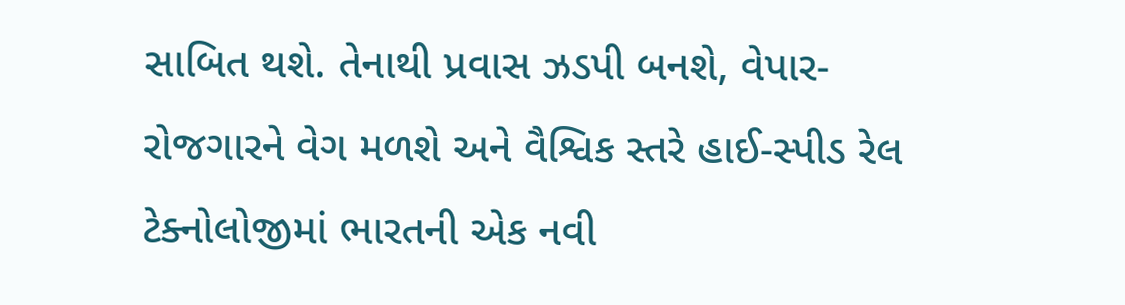સાબિત થશે. તેનાથી પ્રવાસ ઝડપી બનશે, વેપાર-રોજગારને વેગ મળશે અને વૈશ્વિક સ્તરે હાઈ-સ્પીડ રેલ ટેક્નોલોજીમાં ભારતની એક નવી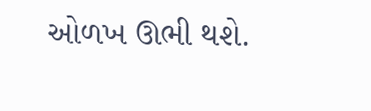ઓળખ ઊભી થશે.